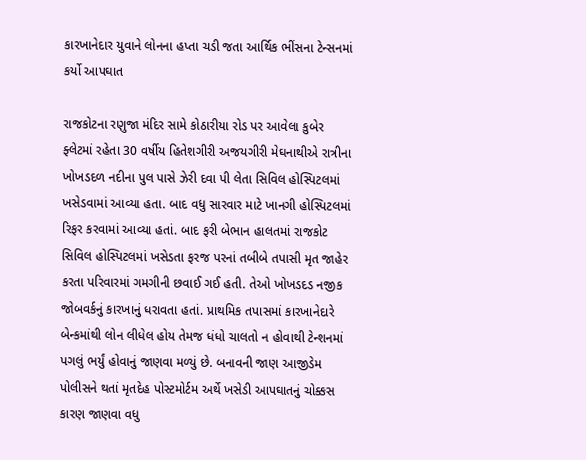કારખાનેદાર યુવાને લોનના હપ્તા ચડી જતા આર્થિક ભીંસના ટેન્સનમાં કર્યો આપઘાત

રાજકોટના રણુજા મંદિર સામે કોઠારીયા રોડ પર આવેલા કુબેર ફ્લેટમાં રહેતા 30 વર્ષીય હિતેશગીરી અજયગીરી મેઘનાથીએ રાત્રીના ખોખડદળ નદીના પુલ પાસે ઝેરી દવા પી લેતા સિવિલ હોસ્પિટલમાં ખસેડવામાં આવ્યા હતા. બાદ વધુ સારવાર માટે ખાનગી હોસ્પિટલમાં રિફર કરવામાં આવ્યા હતાં. બાદ ફરી બેભાન હાલતમાં રાજકોટ સિવિલ હોસ્પિટલમાં ખસેડતા ફરજ પરનાં તબીબે તપાસી મૃત જાહેર કરતા પરિવારમાં ગમગીની છવાઈ ગઈ હતી. તેઓ ખોખડદડ નજીક જોબવર્કનું કારખાનું ધરાવતા હતાં. પ્રાથમિક તપાસમાં કારખાનેદારે બેન્કમાંથી લોન લીધેલ હોય તેમજ ધંધો ચાલતો ન હોવાથી ટેન્શનમાં પગલું ભર્યું હોવાનું જાણવા મળ્યું છે. બનાવની જાણ આજીડેમ પોલીસને થતાં મૃતદેહ પોસ્ટમોર્ટમ અર્થે ખસેડી આપઘાતનું ચોક્કસ કારણ જાણવા વધુ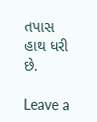તપાસ હાથ ધરી છે.

Leave a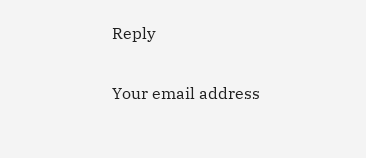Reply

Your email address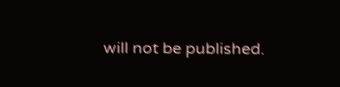will not be published.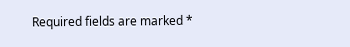Required fields are marked *